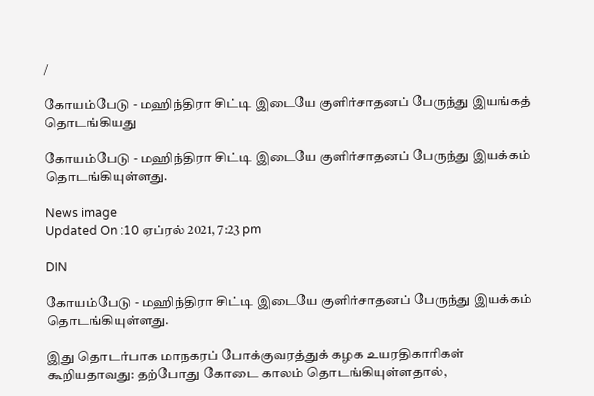/

கோயம்பேடு - மஹிந்திரா சிட்டி இடையே குளிர்சாதனப் பேருந்து இயங்கத் தொடங்கியது

கோயம்பேடு - மஹிந்திரா சிட்டி இடையே குளிர்சாதனப் பேருந்து இயக்கம் தொடங்கியுள்ளது.

News image
Updated On :10 ஏப்ரல் 2021, 7:23 pm

DIN

கோயம்பேடு - மஹிந்திரா சிட்டி இடையே குளிர்சாதனப் பேருந்து இயக்கம் தொடங்கியுள்ளது.

இது தொடர்பாக மாநகரப் போக்குவரத்துக் கழக உயரதிகாரிகள் கூறியதாவது: தற்போது கோடை காலம் தொடங்கியுள்ளதால்,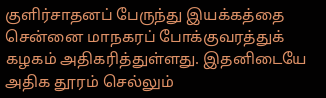குளிர்சாதனப் பேருந்து இயக்கத்தை சென்னை மாநகரப் போக்குவரத்துக் கழகம் அதிகரித்துள்ளது. இதனிடையே அதிக தூரம் செல்லும்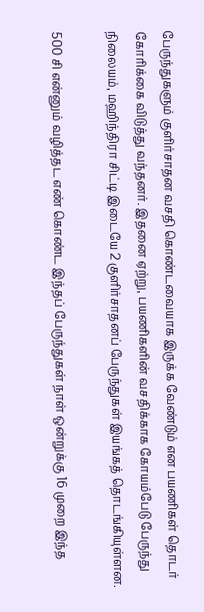பேருந்துகளும் குளிர்சாதன வசதி கொண்டவையாக இருக்க வேண்டும் என பயணிகள் தொடர் கோரிக்கை விடுத்து வந்தனர். இதனை ஏற்று, பயணிகளின் வசதிக்காக கோயம்பேடு பேருந்து நிலையம், மஹிந்திரா சிட்டி இடையே 2 குளிர்சாதனப் பேருந்துகள் இயங்கத் தொடங்கியுள்ளன.

500 சி என்னும் வழித்தட எண் கொண்ட இந்தப் பேருந்துகள் நாள் ஒன்றுக்கு 16 முறை இந்த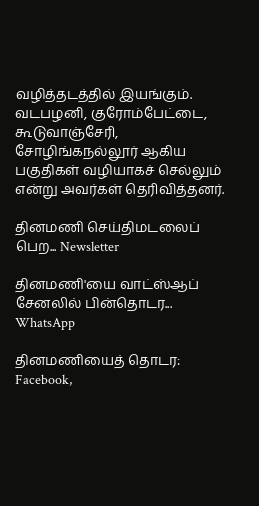வழித்தடத்தில் இயங்கும். வடபழனி, குரோம்பேட்டை, கூடுவாஞ்சேரி, சோழிங்கநல்லூர் ஆகிய பகுதிகள் வழியாகச் செல்லும் என்று அவர்கள் தெரிவித்தனர்.

தினமணி செய்திமடலைப் பெற... Newsletter

தினமணி'யை வாட்ஸ்ஆப் சேனலில் பின்தொடர... WhatsApp

தினமணியைத் தொடர: Facebook,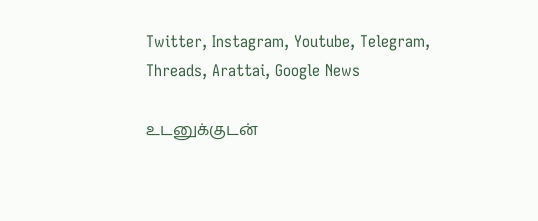Twitter, Instagram, Youtube, Telegram, Threads, Arattai, Google News

உடனுக்குடன்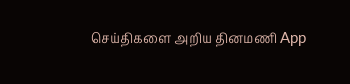செய்திகளை அறிய தினமணி App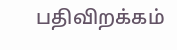பதிவிறக்கம்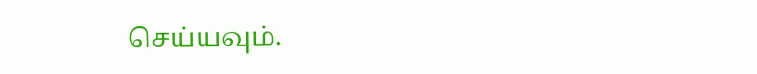செய்யவும்.